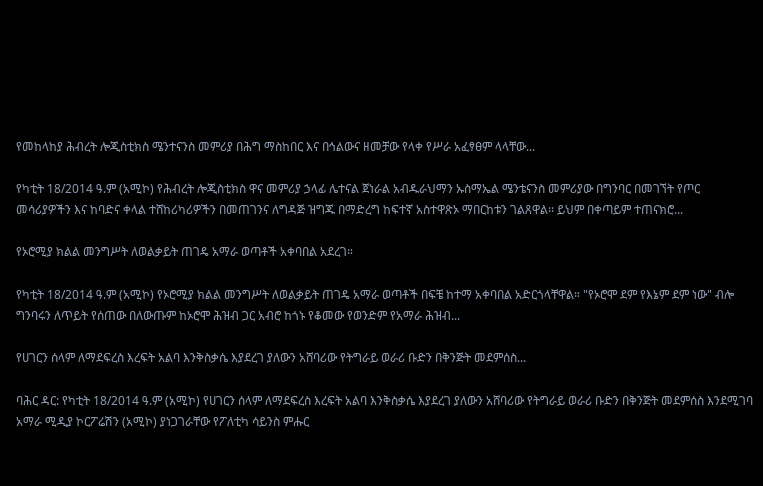የመከላከያ ሕብረት ሎጂስቲክስ ሜንተናንስ መምሪያ በሕግ ማስከበር እና በኅልውና ዘመቻው የላቀ የሥራ አፈፃፀም ላላቸው...

የካቲት 18/2014 ዓ.ም (አሚኮ) የሕብረት ሎጂስቲክስ ዋና መምሪያ ኃላፊ ሌተናል ጀነራል አብዱራህማን ኡስማኤል ሜንቴናንስ መምሪያው በግንባር በመገኘት የጦር መሳሪያዎችን እና ከባድና ቀላል ተሸከሪካሪዎችን በመጠገንና ለግዳጅ ዝግጁ በማድረግ ከፍተኛ አስተዋጽኦ ማበርከቱን ገልጸዋል፡፡ ይህም በቀጣይም ተጠናክሮ...

የኦሮሚያ ክልል መንግሥት ለወልቃይት ጠገዴ አማራ ወጣቶች አቀባበል አደረገ።

የካቲት 18/2014 ዓ.ም (አሚኮ) የኦሮሚያ ክልል መንግሥት ለወልቃይት ጠገዴ አማራ ወጣቶች በፍቼ ከተማ አቀባበል አድርጎላቸዋል። "የኦሮሞ ደም የእኔም ደም ነው" ብሎ ግንባሩን ለጥይት የሰጠው በለውጡም ከኦሮሞ ሕዝብ ጋር አብሮ ከጎኑ የቆመው የወንድም የአማራ ሕዝብ...

የሀገርን ሰላም ለማደፍረስ እረፍት አልባ እንቅስቃሴ እያደረገ ያለውን አሸባሪው የትግራይ ወራሪ ቡድን በቅንጅት መደምሰስ...

ባሕር ዳር: የካቲት 18/2014 ዓ.ም (አሚኮ) የሀገርን ሰላም ለማደፍረስ እረፍት አልባ እንቅስቃሴ እያደረገ ያለውን አሸባሪው የትግራይ ወራሪ ቡድን በቅንጅት መደምሰስ እንደሚገባ አማራ ሚዲያ ኮርፖሬሽን (አሚኮ) ያነጋገራቸው የፖለቲካ ሳይንስ ምሑር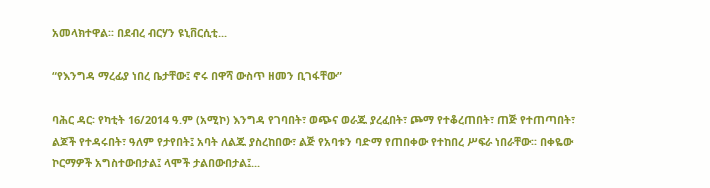አመላክተዋል፡፡ በደብረ ብርሃን ዩኒቨርሲቲ...

“የእንግዳ ማረፊያ ነበረ ቤታቸው፤ ኖሩ በዋሻ ውስጥ ዘመን ቢገፋቸው”

ባሕር ዳር፡ የካቲት 16/2014 ዓ.ም (አሚኮ) እንግዳ የገባበት፣ ወጭና ወራጁ ያረፈበት፣ ጮማ የተቆረጠበት፣ ጠጅ የተጠጣበት፣ ልጆች የተዳሩበት፣ ዓለም የታየበት፤ አባት ለልጁ ያስረከበው፣ ልጅ የአባቱን ባድማ የጠበቀው የተከበረ ሥፍራ ነበራቸው፡፡ በቀዬው ኮርማዎች አግስተውበታል፤ ላሞች ታልበውበታል፤...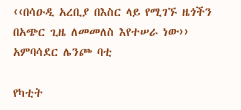‹‹በሳዑዲ አረቢያ በእስር ላይ የሚገኙ ዜጎችን በአጭር ጊዜ ለመመለስ እየተሠራ ነው›› አምባሳደር ሌንጮ ባቲ

የካቲት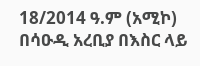18/2014 ዓ.ም (አሚኮ) በሳዑዲ አረቢያ በእስር ላይ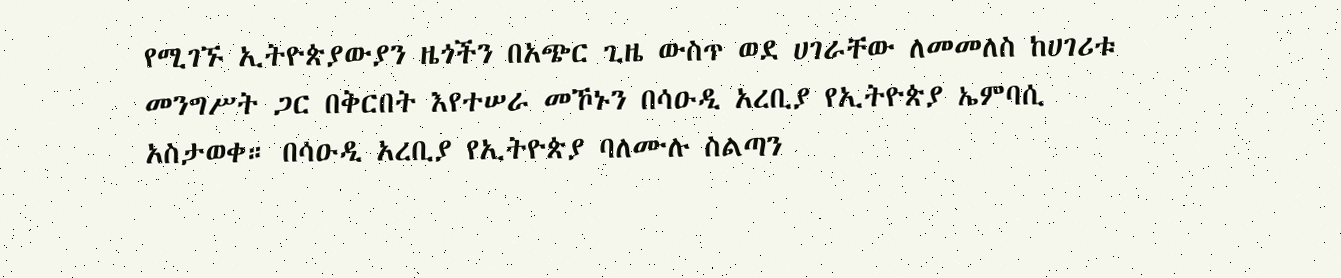የሚገኙ ኢትዮጵያውያን ዜጎችን በአጭር ጊዜ ውስጥ ወደ ሀገራቸው ለመመለስ ከሀገሪቱ መንግሥት ጋር በቅርበት እየተሠራ መኾኑን በሳዑዲ አረቢያ የኢትዮጵያ ኤምባሲ አስታወቀ። በሳዑዲ አረቢያ የኢትዮጵያ ባለሙሉ ስልጣን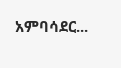አምባሳደር...